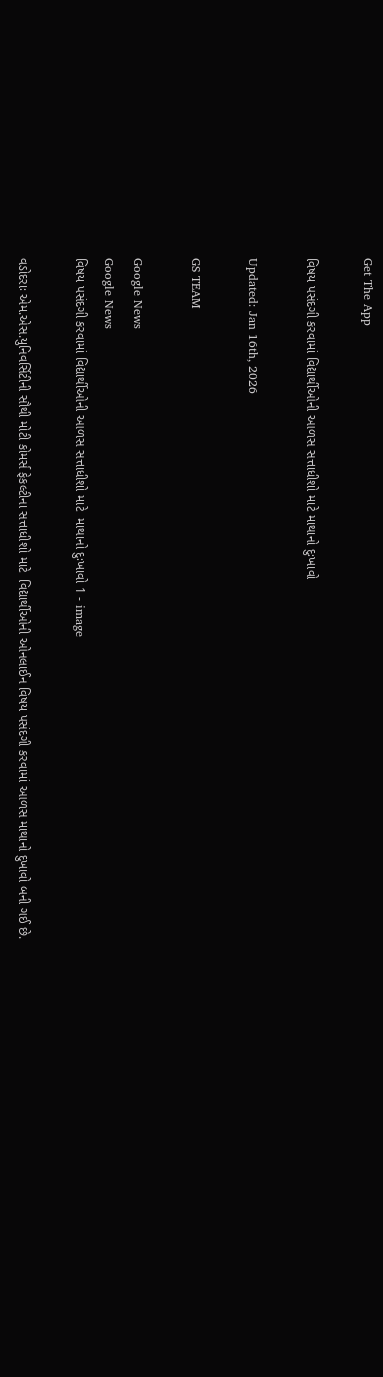Get The App

વિષય પસંદગી કરવામાં વિદ્યાર્થીઓની આળસ સત્તાધીશો માટે માથાનો દુઃખાવો

Updated: Jan 16th, 2026

GS TEAM

Google News
Google News
વિષય પસંદગી કરવામાં વિદ્યાર્થીઓની આળસ સત્તાધીશો માટે  માથાનો દુઃખાવો 1 - image

વડોદરાઃ એમ.એસ.યુનિવર્સિટીની સૌથી મોટી કોમર્સ ફેકલ્ટીના સત્તાધીશો માટે  વિદ્યાર્થીઓની ઓનલાઈન વિષય પસંદગી કરવામાં આળસ માથાનો દુખાવો બની ગઈ છે.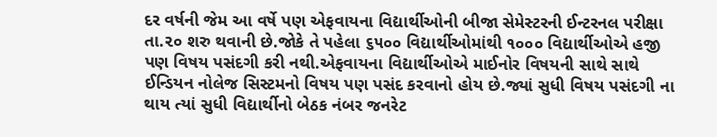દર વર્ષની જેમ આ વર્ષે પણ એફવાયના વિદ્યાર્થીઓની બીજા સેમેસ્ટરની ઈન્ટરનલ પરીક્ષા તા.૨૦ શરુ થવાની છે.જોકે તે પહેલા ૬૫૦૦ વિદ્યાર્થીઓમાંથી ૧૦૦૦ વિદ્યાર્થીઓએ હજી પણ વિષય પસંદગી કરી નથી.એફવાયના વિદ્યાર્થીઓએ માઈનોર વિષયની સાથે સાથે ઈન્ડિયન નોલેજ સિસ્ટમનો વિષય પણ પસંદ કરવાનો હોય છે.જ્યાં સુધી વિષય પસંદગી ના થાય ત્યાં સુધી વિદ્યાર્થીનો બેઠક નંબર જનરેટ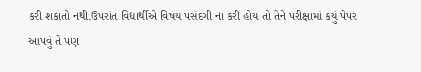કરી શકાતો નથી.ઉપરાંત વિદ્યાર્થીએ વિષય પસંદગી ના કરી હોય તો તેને પરીક્ષામાં કયું પેપર આપવું તે પણ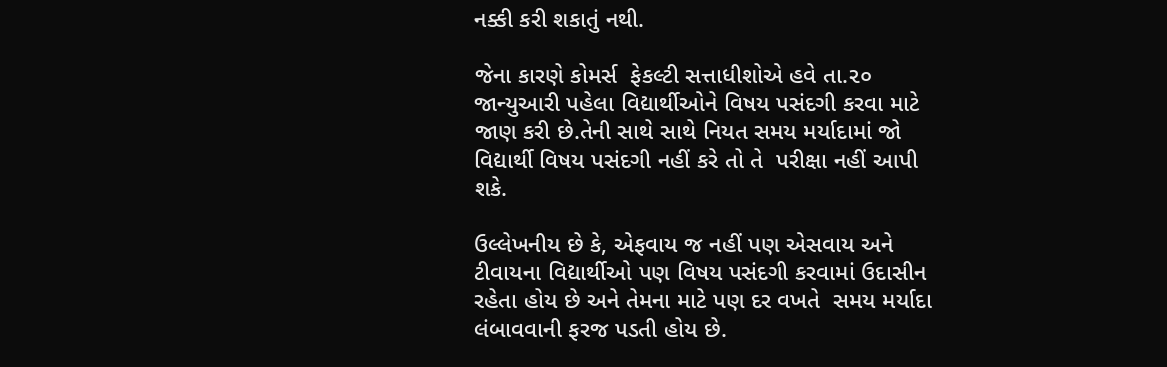નક્કી કરી શકાતું નથી.

જેના કારણે કોમર્સ  ફેકલ્ટી સત્તાધીશોએ હવે તા.૨૦ જાન્યુઆરી પહેલા વિદ્યાર્થીઓને વિષય પસંદગી કરવા માટે જાણ કરી છે.તેની સાથે સાથે નિયત સમય મર્યાદામાં જો વિદ્યાર્થી વિષય પસંદગી નહીં કરે તો તે  પરીક્ષા નહીં આપી શકે.

ઉલ્લેખનીય છે કે, એફવાય જ નહીં પણ એસવાય અને ટીવાયના વિદ્યાર્થીઓ પણ વિષય પસંદગી કરવામાં ઉદાસીન રહેતા હોય છે અને તેમના માટે પણ દર વખતે  સમય મર્યાદા લંબાવવાની ફરજ પડતી હોય છે.